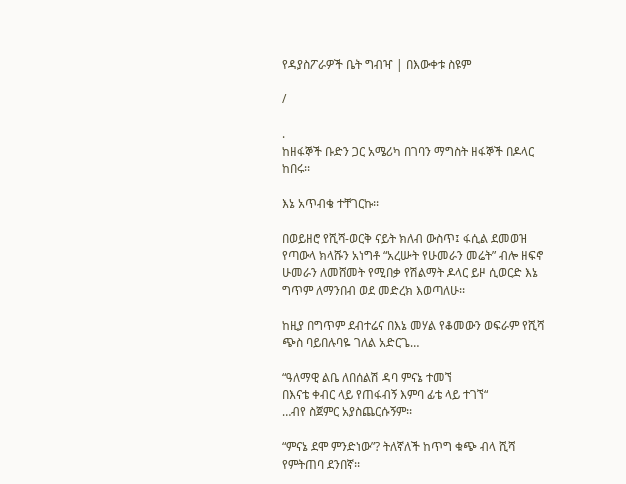የዳያስፖራዎች ቤት ግብዣ | በእውቀቱ ስዩም

/

.
ከዘፋኞች ቡድን ጋር አሜሪካ በገባን ማግስት ዘፋኞች በዶላር ከበሩ፡፡

እኔ አጥብቄ ተቸገርኩ፡፡

በወይዘሮ የሺሻ-ወርቅ ናይት ክለብ ውስጥ፤ ፋሲል ደመወዝ የጣውላ ክላሹን አነግቶ “አረሡት የሁመራን መሬት” ብሎ ዘፍኖ ሁመራን ለመሸመት የሚበቃ የሽልማት ዶላር ይዞ ሲወርድ እኔ ግጥም ለማንበብ ወደ መድረክ እወጣለሁ፡፡

ከዚያ በግጥም ደብተሬና በእኔ መሃል የቆመውን ወፍራም የሺሻ ጭስ ባይበሉባዬ ገለል አድርጌ…

“ዓለማዊ ልቤ ለበሰልሽ ዳባ ምናኔ ተመኘ
በእናቴ ቀብር ላይ የጠፋብኝ እምባ ፊቴ ላይ ተገኘ“
…ብየ ስጀምር አያስጨርሱኝም፡፡

“ምናኔ ደሞ ምንድነው”? ትለኛለች ከጥግ ቁጭ ብላ ሺሻ የምትጠባ ደንበኛ፡፡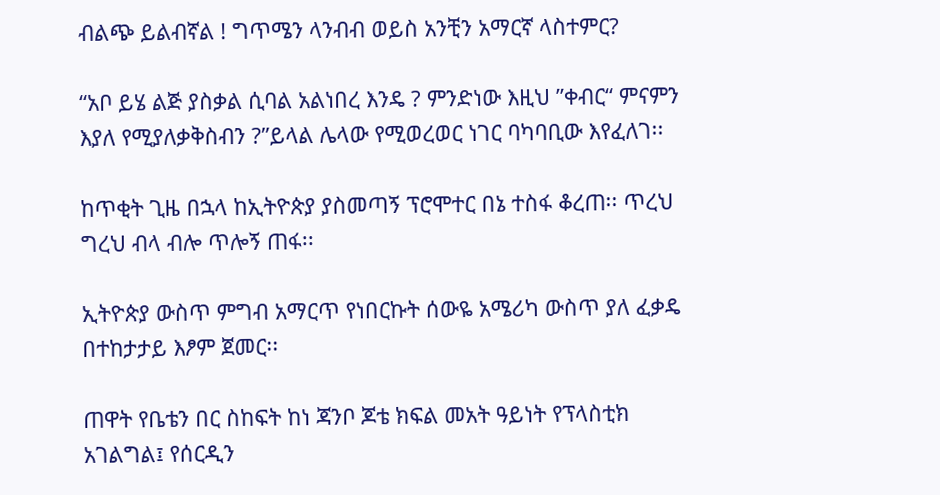ብልጭ ይልብኛል ! ግጥሜን ላንብብ ወይስ አንቺን አማርኛ ላስተምር?

“አቦ ይሄ ልጅ ያስቃል ሲባል አልነበረ እንዴ ? ምንድነው እዚህ ”ቀብር“ ምናምን እያለ የሚያለቃቅስብን ?”ይላል ሌላው የሚወረወር ነገር ባካባቢው እየፈለገ፡፡

ከጥቂት ጊዜ በኋላ ከኢትዮጵያ ያስመጣኝ ፕሮሞተር በኔ ተስፋ ቆረጠ፡፡ ጥረህ ግረህ ብላ ብሎ ጥሎኝ ጠፋ፡፡

ኢትዮጵያ ውስጥ ምግብ አማርጥ የነበርኩት ሰውዬ አሜሪካ ውስጥ ያለ ፈቃዴ በተከታታይ እፆም ጀመር፡፡

ጠዋት የቤቴን በር ስከፍት ከነ ጃንቦ ጆቴ ክፍል መአት ዓይነት የፕላስቲክ አገልግል፤ የሰርዲን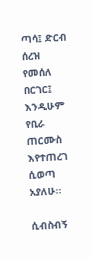ጣሳ፤ ድርብ ሰረዝ የመሰለ በርገር፤ እንዲሁም የቢራ ጠርሙስ እየተጠረገ ሲወጣ አያለሁ፡፡

ሲብስብኝ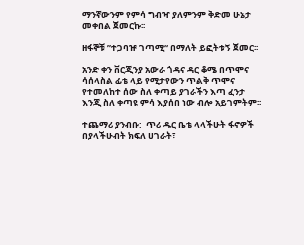ማንኛውንም የምሳ ግብዣ ያለምንም ቅድመ ሁኔታ መቀበል ጀመርኩ፡፡

ዘፋኞቹ ”ተጋባዡ ገጣሚ“ በማለት ይፎትቱኝ ጀመር፡፡

አንድ ቀን ቨርጂንያ አውራ ጎዳና ዳር ቆሜ በጥሞና ሳሰላስል ፊቴ ላይ የሚታየውን ጥልቅ ጥሞና የተመለከተ ሰው ስለ ቀጣይ ያገራችን እጣ ፈንታ እንጂ ስለ ቀጣዩ ምሳ እያሰበ ነው ብሎ አይገምትም፡፡

ተጨማሪ ያንብቡ:  ጥሪ ዱር ቤቴ ላላችሁት ፋኖዎች በያላችሁብት ክፍለ ሀገራት፣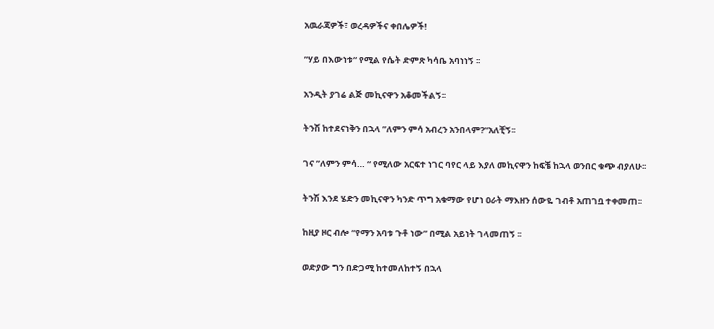አዉራጃዎች፣ ወረዳዎችና ቀበሌዎች!

”ሃይ በእውነቱ“ የሚል የሴት ድምጽ ካሳቤ አባነነኝ ፡፡

አንዲት ያገሬ ልጅ መኪናዋን አቆመችልኝ፡፡

ትንሽ ከተደናነቅን በኋላ ”ለምን ምሳ አብረን አንበላም?“አለቺኝ፡፡

ገና ”ለምን ምሳ… “ የሚለው አርፍተ ነገር ባየር ላይ እያለ መኪናዋን ከፍቼ ከኋላ ወንበር ቁጭ ብያለሁ፡፡

ትንሽ እንደ ሄድን መኪናዋን ካንድ ጥግ አቁማው የሆነ ዐራት ማእዘን ሰውዬ ገብቶ አጠገቧ ተቀመጠ፡፡

ከዚያ ዞር ብሎ “የማን አባቱ ጉቶ ነው” በሚል አይነት ገላመጠኝ ፡፡

ወድያው ግን በድጋሚ ከተመለከተኝ በኋላ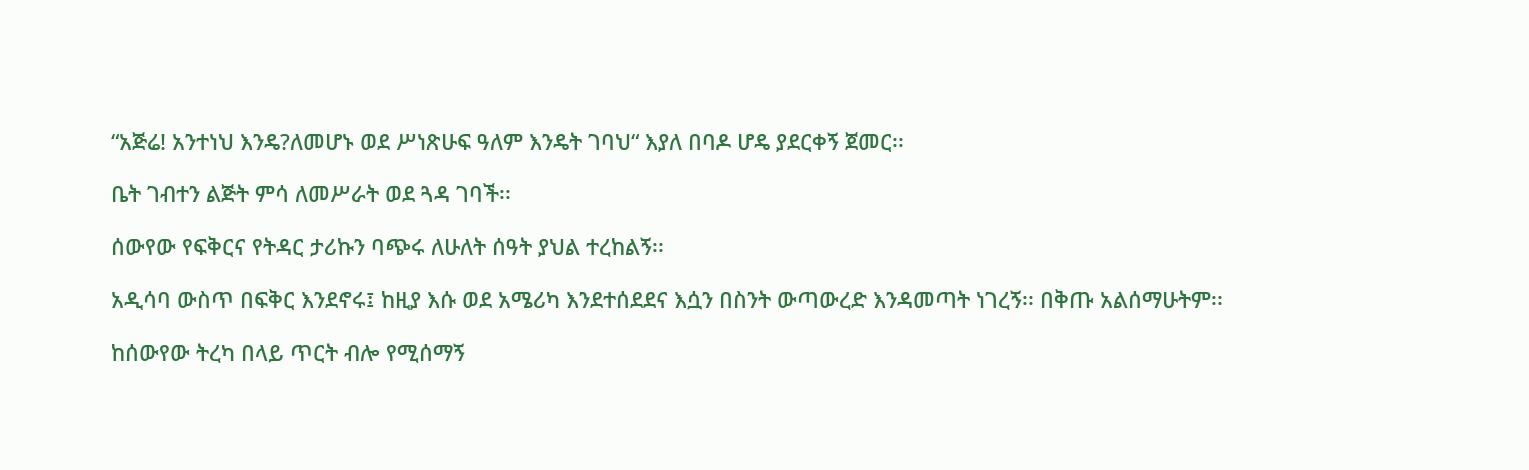“አጅሬ! አንተነህ እንዴ?ለመሆኑ ወደ ሥነጽሁፍ ዓለም እንዴት ገባህ“ እያለ በባዶ ሆዴ ያደርቀኝ ጀመር፡፡

ቤት ገብተን ልጅት ምሳ ለመሥራት ወደ ጓዳ ገባች፡፡

ሰውየው የፍቅርና የትዳር ታሪኩን ባጭሩ ለሁለት ሰዓት ያህል ተረከልኝ፡፡

አዲሳባ ውስጥ በፍቅር እንደኖሩ፤ ከዚያ እሱ ወደ አሜሪካ እንደተሰደደና እሷን በስንት ውጣውረድ እንዳመጣት ነገረኝ፡፡ በቅጡ አልሰማሁትም፡፡

ከሰውየው ትረካ በላይ ጥርት ብሎ የሚሰማኝ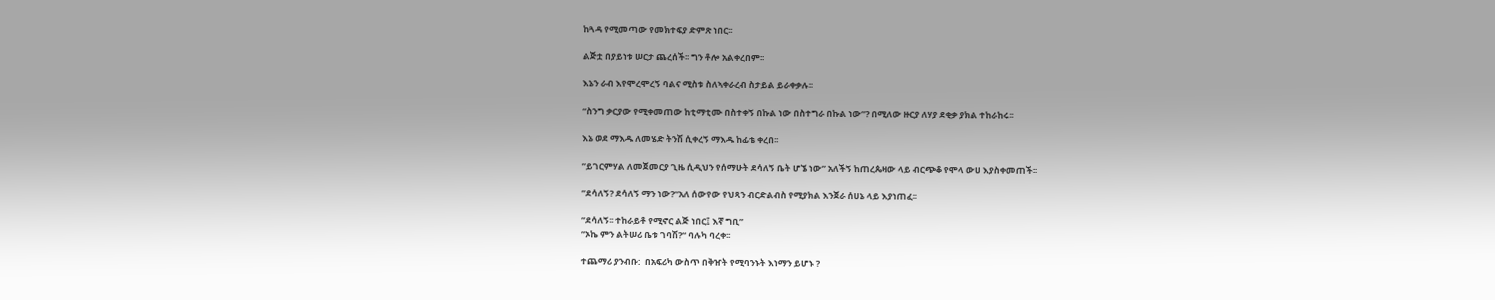ከጓዳ የሚመጣው የመክተፍያ ድምጽ ነበር፡፡

ልጅቷ በያይነቱ ሠርታ ጨረሰች፡፡ ግን ቶሎ አልቀረበም፡፡

እኔን ራብ እየሞረሞረኝ ባልና ሚስቱ ስለኣቀራረብ ስታይል ይራቀቃሉ፡፡

“ስንግ ቃርያው የሚቀመጠው ከቲማቲሙ በስተቀኝ በኩል ነው በስተግራ በኩል ነው”? በሚለው ዙርያ ለሃያ ደቂቃ ያክል ተከራከሩ፡፡

እኔ ወደ ማእዱ ለመሄድ ትንሽ ሲቀረኝ ማእዱ ከፊቴ ቀረበ፡፡

”ይገርምሃል ለመጀመርያ ጊዜ ሲዲህን የሰማሁት ደሳለኝ ቤት ሆኜ ነው” አለችኝ ከጠረጴዛው ላይ ብርጭቆ የሞላ ውሀ እያስቀመጠች፡፡

”ደሳለኝ? ደሳለኝ ማን ነው?“አለ ሰውየው የህጻን ብርድልብስ የሚያክል እንጀራ ሰሀኔ ላይ እያነጠፈ፡፡

”ደሳለኝ፡፡ ተከራይቶ የሚኖር ልጅ ነበር፤ እኛ ግቢ”
”ኦኬ ምን ልትሠሪ ቤቱ ገባሽ?“ ባሉካ ባረቀ፡፡

ተጨማሪ ያንብቡ:  በአፍሪካ ውስጥ በቅዠት የሚባንኑት እነማን ይሆኑ ?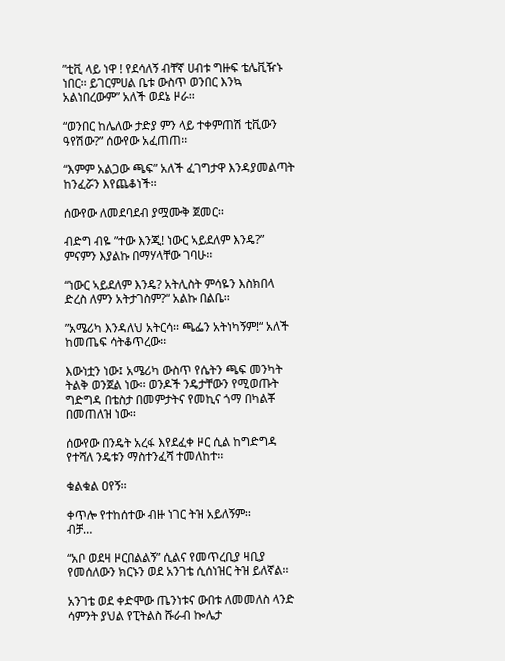”ቲቪ ላይ ነዋ ! የደሳለኝ ብቸኛ ሀብቱ ግዙፍ ቴሌቪዥኑ ነበር፡፡ ይገርምሀል ቤቱ ውስጥ ወንበር እንኳ አልነበረውም” አለች ወደኔ ዞራ፡፡

“ወንበር ከሌለው ታድያ ምን ላይ ተቀምጠሽ ቲቪውን ዓየሽው?” ሰውየው አፈጠጠ፡፡

“እምም አልጋው ጫፍ” አለች ፈገግታዋ እንዳያመልጣት ከንፈሯን እየጨቆነች፡፡

ሰውየው ለመደባደብ ያሟሙቅ ጀመር፡፡

ብድግ ብዬ ”ተው እንጂ! ነውር ኣይደለም እንዴ?” ምናምን እያልኩ በማሃላቸው ገባሁ፡፡

“ነውር ኣይደለም እንዴ? አትሊስት ምሳዬን እስክበላ ድረስ ለምን አትታገስም?“ አልኩ በልቤ፡፡

”አሜሪካ እንዳለህ አትርሳ፡፡ ጫፌን አትነካኝም!“ አለች ከመጤፍ ሳትቆጥረው፡፡

እውነቷን ነው፤ አሜሪካ ውስጥ የሴትን ጫፍ መንካት ትልቅ ወንጀል ነው፡፡ ወንዶች ንዴታቸውን የሚወጡት ግድግዳ በቴስታ በመምታትና የመኪና ጎማ በካልቾ በመጠለዝ ነው፡፡

ሰውየው በንዴት አረፋ እየደፈቀ ዞር ሲል ከግድግዳ የተሻለ ንዴቱን ማስተንፈሻ ተመለከተ፡፡

ቁልቁል ዐየኝ፡፡

ቀጥሎ የተከሰተው ብዙ ነገር ትዝ አይለኝም፡፡
ብቻ…

“አቦ ወደዛ ዞርበልልኝ” ሲልና የመጥረቢያ ዛቢያ የመሰለውን ክርኑን ወደ አንገቴ ሲሰነዝር ትዝ ይለኛል፡፡

አንገቴ ወደ ቀድሞው ጤንነቱና ውበቱ ለመመለስ ላንድ ሳምንት ያህል የፒትልስ ሹራብ ኰሌታ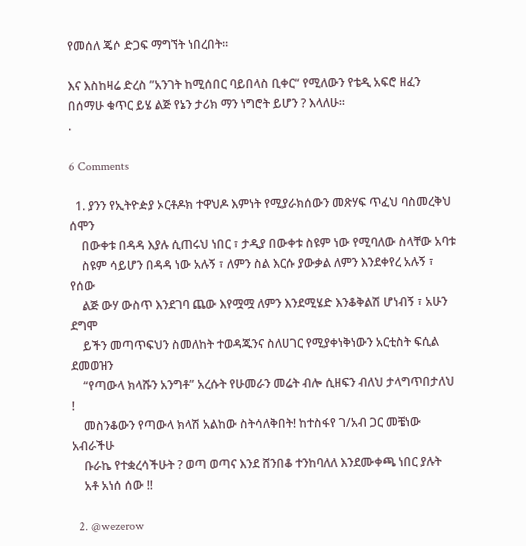የመሰለ ጄሶ ድጋፍ ማግኘት ነበረበት፡፡

እና እስከዛሬ ድረስ ”አንገት ከሚሰበር ባይበላስ ቢቀር“ የሚለውን የቴዲ አፍሮ ዘፈን በሰማሁ ቁጥር ይሄ ልጅ የኔን ታሪክ ማን ነግሮት ይሆን ? እላለሁ፡፡
.

6 Comments

  1. ያንን የኢትዮዽያ ኦርቶዶክ ተዋህዶ እምነት የሚያራክሰውን መጽሃፍ ጥፈህ ባስመረቅህ ሰሞን
    በውቀቱ በዳዳ እያሉ ሲጠሩህ ነበር ፣ ታዲያ በውቀቱ ስዩም ነው የሚባለው ስላቸው አባቱ
    ስዩም ሳይሆን በዳዳ ነው አሉኝ ፣ ለምን ስል እርሱ ያውቃል ለምን እንደቀየረ አሉኝ ፣ የሰው
    ልጅ ውሃ ውስጥ እንደገባ ጨው እየሟሟ ለምን እንደሚሄድ እንቆቅልሽ ሆነብኝ ፣ አሁን ደግሞ
    ይችን መጣጥፍህን ስመለከት ተወዳጁንና ስለሀገር የሚያቀነቅነውን አርቲስት ፍሲል ደመወዝን
    “የጣውላ ክላሹን አንግቶ” አረሱት የሁመራን መሬት ብሎ ሲዘፍን ብለህ ታላግጥበታለህ !
    መስንቆውን የጣውላ ክላሽ አልከው ስትሳለቅበት! ከተስፋየ ገ/አብ ጋር መቼነው አብራችሁ
    ቡራኬ የተቋረሳችሁት ? ወጣ ወጣና እንደ ሸንበቆ ተንከባለለ እንደሙቀጫ ነበር ያሉት
    አቶ አነሰ ሰው !!

  2. @wezerow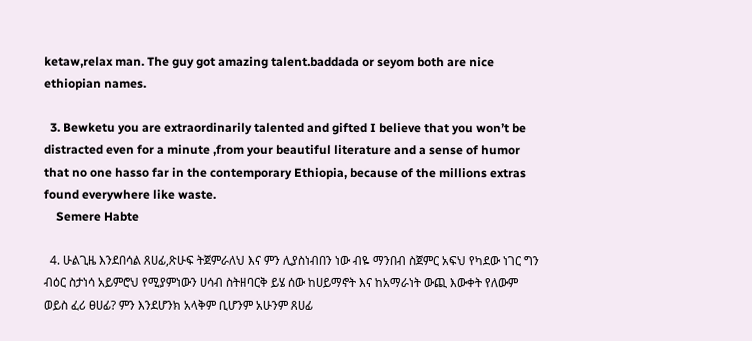ketaw,relax man. The guy got amazing talent.baddada or seyom both are nice ethiopian names.

  3. Bewketu you are extraordinarily talented and gifted I believe that you won’t be distracted even for a minute ,from your beautiful literature and a sense of humor that no one hasso far in the contemporary Ethiopia, because of the millions extras found everywhere like waste.
    Semere Habte

  4. ሁልጊዜ እንደበሳል ጸሀፊ,ጽሁፍ ትጀምራለህ እና ምን ሊያስነብበን ነው ብዬ ማንበብ ስጀምር አፍህ የካደው ነገር ግን ብዕር ስታነሳ አይምሮህ የሚያምነውን ሀሳብ ስትዘባርቅ ይሄ ሰው ከሀይማኖት እና ከአማራነት ውጪ እውቀት የለውም ወይስ ፈሪ ፀሀፊ? ምን እንደሆንክ አላቅም ቢሆንም አሁንም ጸሀፊ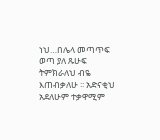ነህ…በሌላ መጣጥፍ ወጣ ያለ ጹሁፍ ትምክራለህ ብዬ እጠብቃለሁ ፡፡ አድናቂህ አደለሁም ተቃዋሚም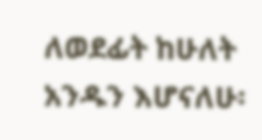ለወደፊት ከሁለት አንዱን እሆናለሁ፡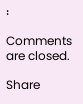፡

Comments are closed.

Share